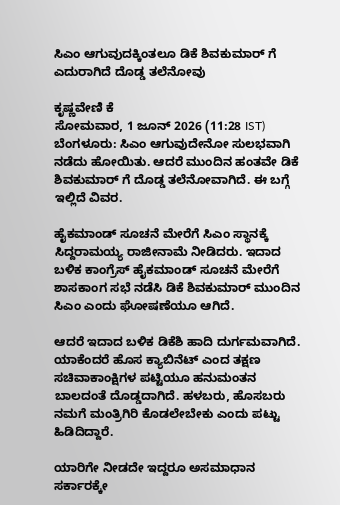ಸಿಎಂ ಆಗುವುದಕ್ಕಿಂತಲೂ ಡಿಕೆ ಶಿವಕುಮಾರ್ ಗೆ ಎದುರಾಗಿದೆ ದೊಡ್ಡ ತಲೆನೋವು

ಕೃಷ್ಣವೇಣಿ ಕೆ
ಸೋಮವಾರ, 1 ಜೂನ್ 2026 (11:28 IST)
ಬೆಂಗಳೂರು: ಸಿಎಂ ಆಗುವುದೇನೋ ಸುಲಭವಾಗಿ ನಡೆದು ಹೋಯಿತು. ಆದರೆ ಮುಂದಿನ ಹಂತವೇ ಡಿಕೆ ಶಿವಕುಮಾರ್ ಗೆ ದೊಡ್ಡ ತಲೆನೋವಾಗಿದೆ. ಈ ಬಗ್ಗೆ ಇಲ್ಲಿದೆ ವಿವರ.

ಹೈಕಮಾಂಡ್ ಸೂಚನೆ ಮೇರೆಗೆ ಸಿಎಂ ಸ್ಥಾನಕ್ಕೆ ಸಿದ್ದರಾಮಯ್ಯ ರಾಜೀನಾಮೆ ನೀಡಿದರು. ಇದಾದ ಬಳಿಕ ಕಾಂಗ್ರೆಸ್ ಹೈಕಮಾಂಡ್ ಸೂಚನೆ ಮೇರೆಗೆ ಶಾಸಕಾಂಗ ಸಭೆ ನಡೆಸಿ ಡಿಕೆ ಶಿವಕುಮಾರ್ ಮುಂದಿನ ಸಿಎಂ ಎಂದು ಘೋಷಣೆಯೂ ಆಗಿದೆ.

ಆದರೆ ಇದಾದ ಬಳಿಕ ಡಿಕೆಶಿ ಹಾದಿ ದುರ್ಗಮವಾಗಿದೆ. ಯಾಕೆಂದರೆ ಹೊಸ ಕ್ಯಾಬಿನೆಟ್ ಎಂದ ತಕ್ಷಣ ಸಚಿವಾಕಾಂಕ್ಷಿಗಳ ಪಟ್ಟಿಯೂ ಹನುಮಂತನ ಬಾಲದಂತೆ ದೊಡ್ಡದಾಗಿದೆ. ಹಳಬರು, ಹೊಸಬರು ನಮಗೆ ಮಂತ್ರಿಗಿರಿ ಕೊಡಲೇಬೇಕು ಎಂದು ಪಟ್ಟು ಹಿಡಿದಿದ್ದಾರೆ.

ಯಾರಿಗೇ ನೀಡದೇ ಇದ್ದರೂ ಅಸಮಾಧಾನ ಸರ್ಕಾರಕ್ಕೇ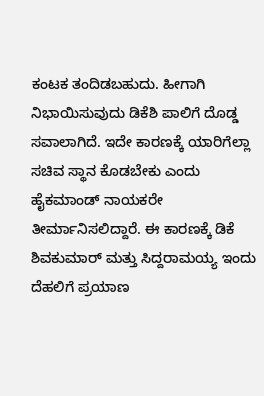ಕಂಟಕ ತಂದಿಡಬಹುದು. ಹೀಗಾಗಿ ನಿಭಾಯಿಸುವುದು ಡಿಕೆಶಿ ಪಾಲಿಗೆ ದೊಡ್ಡ ಸವಾಲಾಗಿದೆ. ಇದೇ ಕಾರಣಕ್ಕೆ ಯಾರಿಗೆಲ್ಲಾ ಸಚಿವ ಸ್ಥಾನ ಕೊಡಬೇಕು ಎಂದು ಹೈಕಮಾಂಡ್ ನಾಯಕರೇ ತೀರ್ಮಾನಿಸಲಿದ್ದಾರೆ. ಈ ಕಾರಣಕ್ಕೆ ಡಿಕೆ ಶಿವಕುಮಾರ್ ಮತ್ತು ಸಿದ್ದರಾಮಯ್ಯ ಇಂದು ದೆಹಲಿಗೆ ಪ್ರಯಾಣ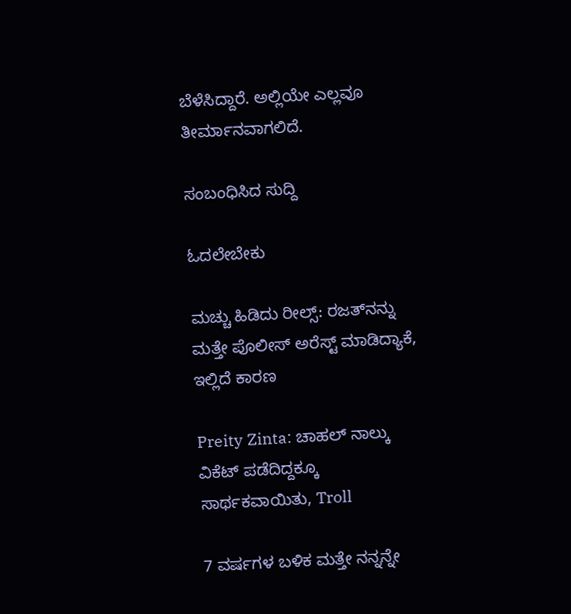ಬೆಳೆಸಿದ್ದಾರೆ. ಅಲ್ಲಿಯೇ ಎಲ್ಲವೂ ತೀರ್ಮಾನವಾಗಲಿದೆ.

ಸಂಬಂಧಿಸಿದ ಸುದ್ದಿ

ಓದಲೇಬೇಕು

ಮಚ್ಚು ಹಿಡಿದು ರೀಲ್ಸ್‌: ರಜತ್‌ನನ್ನು ಮತ್ತೇ ಪೊಲೀಸ್ ಅರೆಸ್ಟ್ ಮಾಡಿದ್ಯಾಕೆ, ಇಲ್ಲಿದೆ ಕಾರಣ

Preity Zinta: ಚಾಹಲ್ ನಾಲ್ಕು ವಿಕೆಟ್ ಪಡೆದಿದ್ದಕ್ಕೂ ಸಾರ್ಥಕವಾಯಿತು, Troll

7 ವರ್ಷಗಳ ಬಳಿಕ ಮತ್ತೇ ನನ್ನನ್ನೇ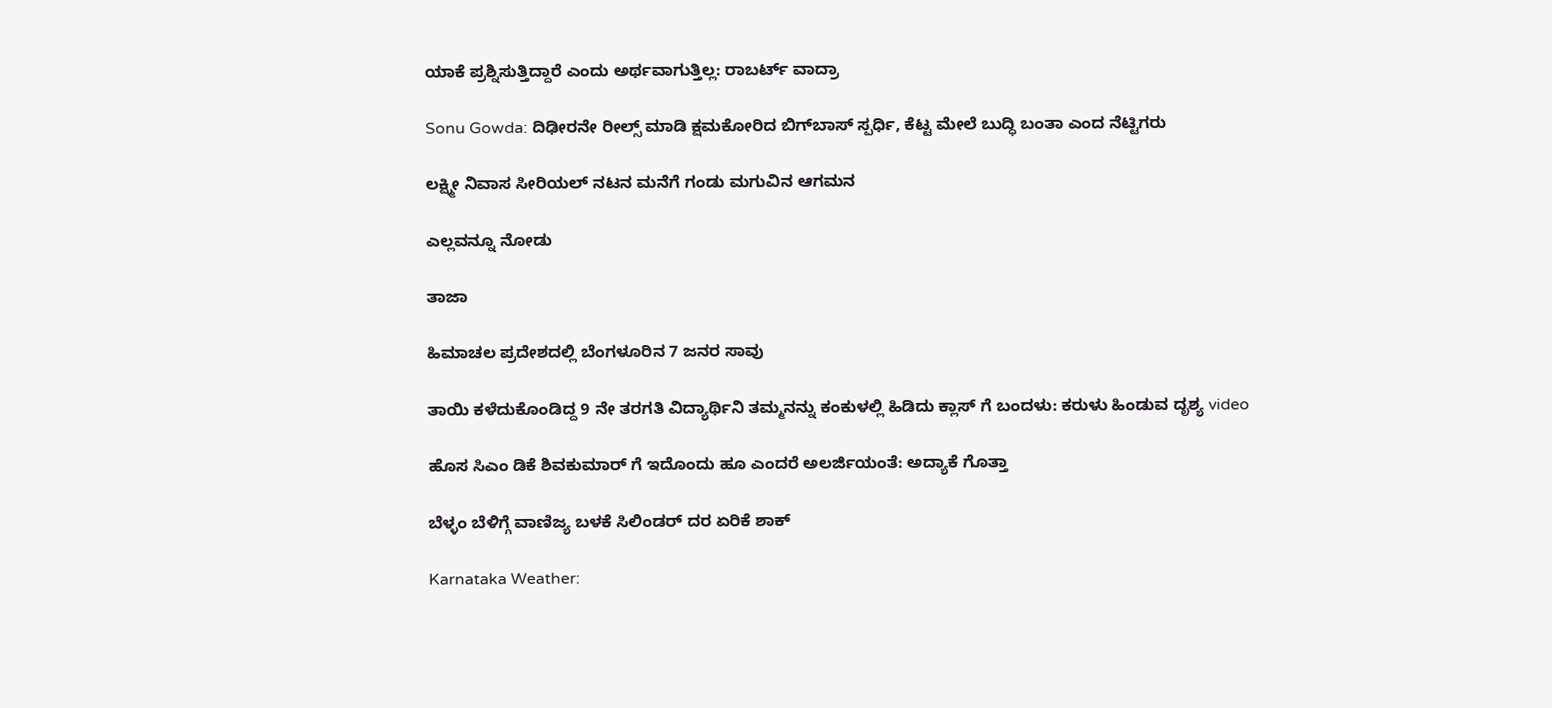ಯಾಕೆ ಪ್ರಶ್ನಿಸುತ್ತಿದ್ದಾರೆ ಎಂದು ಅರ್ಥವಾಗುತ್ತಿಲ್ಲ: ರಾಬರ್ಟ್‌ ವಾದ್ರಾ

Sonu Gowda: ದಿಢೀರನೇ ರೀಲ್ಸ್ ಮಾಡಿ ಕ್ಷಮಕೋರಿದ ಬಿಗ್‌ಬಾಸ್‌ ಸ್ಪರ್ಧಿ, ಕೆಟ್ಟ ಮೇಲೆ ಬುದ್ಧಿ ಬಂತಾ ಎಂದ ನೆಟ್ಟಿಗರು

ಲಕ್ಷ್ಮೀ ನಿವಾಸ ಸೀರಿಯಲ್ ನಟನ ಮನೆಗೆ ಗಂಡು ಮಗುವಿನ ಆಗಮನ

ಎಲ್ಲವನ್ನೂ ನೋಡು

ತಾಜಾ

ಹಿಮಾಚಲ ಪ್ರದೇಶದಲ್ಲಿ ಬೆಂಗಳೂರಿನ 7 ಜನರ ಸಾವು

ತಾಯಿ ಕಳೆದುಕೊಂಡಿದ್ದ 9 ನೇ ತರಗತಿ ವಿದ್ಯಾರ್ಥಿನಿ ತಮ್ಮನನ್ನು ಕಂಕುಳಲ್ಲಿ ಹಿಡಿದು ಕ್ಲಾಸ್ ಗೆ ಬಂದಳು: ಕರುಳು ಹಿಂಡುವ ದೃಶ್ಯ video

ಹೊಸ ಸಿಎಂ ಡಿಕೆ ಶಿವಕುಮಾರ್ ಗೆ ಇದೊಂದು ಹೂ ಎಂದರೆ ಅಲರ್ಜಿಯಂತೆ: ಅದ್ಯಾಕೆ ಗೊತ್ತಾ

ಬೆಳ್ಳಂ ಬೆಳಿಗ್ಗೆ ವಾಣಿಜ್ಯ ಬಳಕೆ ಸಿಲಿಂಡರ್ ದರ ಏರಿಕೆ ಶಾಕ್

Karnataka Weather: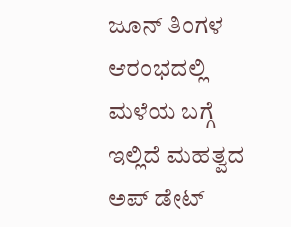ಜೂನ್ ತಿಂಗಳ ಆರಂಭದಲ್ಲಿ ಮಳೆಯ ಬಗ್ಗೆ ಇಲ್ಲಿದೆ ಮಹತ್ವದ ಅಪ್ ಡೇಟ್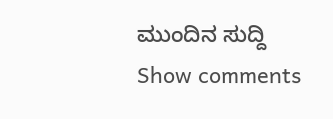ಮುಂದಿನ ಸುದ್ದಿ
Show comments